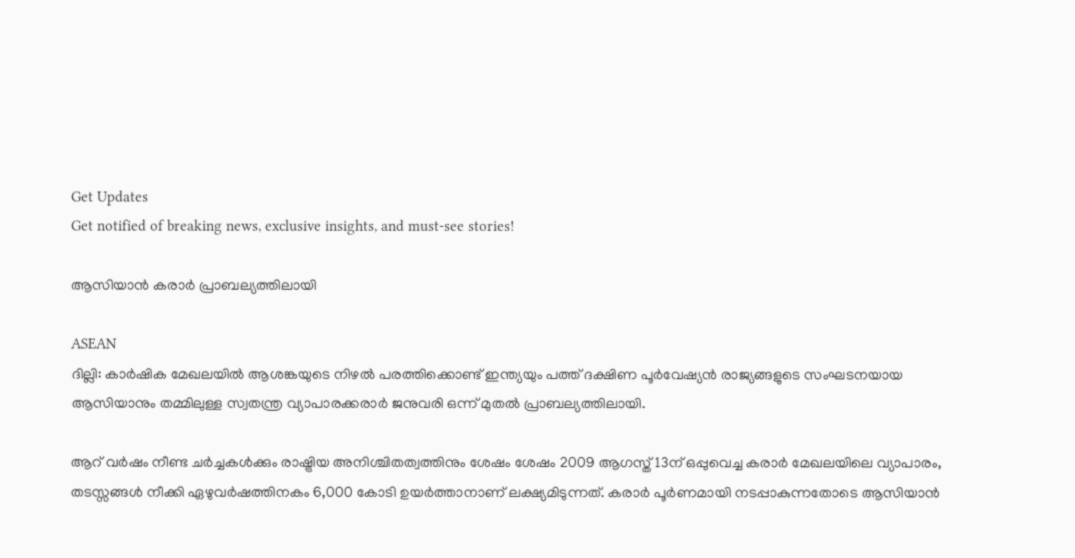Get Updates
Get notified of breaking news, exclusive insights, and must-see stories!

ആസിയാന്‍ കരാര്‍ പ്രാബല്യത്തിലായി

ASEAN
ദില്ലി: കാര്‍ഷിക മേഖലയില്‍ ആശങ്കയുടെ നിഴല്‍ പരത്തിക്കൊണ്ട് ഇന്ത്യയും പത്ത് ദക്ഷിണ പൂര്‍വേഷ്യന്‍ രാജ്യങ്ങളുടെ സംഘടനയായ ആസിയാനും തമ്മിലുള്ള സ്വതന്ത്ര വ്യാപാരക്കരാര്‍ ജനുവരി ഒന്ന് മുതല്‍ പ്രാബല്യത്തിലായി.

ആറ് വര്‍ഷം നീണ്ട ചര്‍ച്ചകള്‍ക്കും രാഷ്ട്രിയ അനിശ്ചിതത്വത്തിനും ശേഷം ശേഷം 2009 ആഗസ്ത് 13ന് ഒപ്പുവെച്ച കരാര്‍ മേഖലയിലെ വ്യാപാരം, തടസ്സങ്ങള്‍ നീക്കി ഏഴുവര്‍ഷത്തിനകം 6,000 കോടി ഉയര്‍ത്താനാണ് ലക്ഷ്യമിടുന്നത്. കരാര്‍ പൂര്‍ണമായി നടപ്പാകുന്നതോടെ ആസിയാന്‍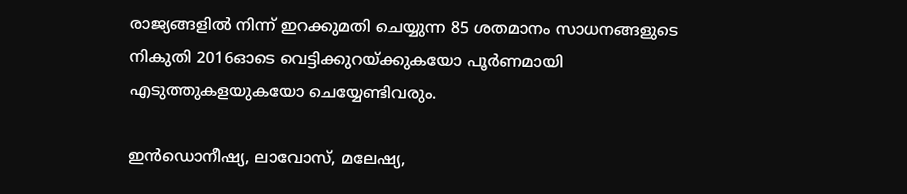രാജ്യങ്ങളില്‍ നിന്ന് ഇറക്കുമതി ചെയ്യുന്ന 85 ശതമാനം സാധനങ്ങളുടെ നികുതി 2016ഓടെ വെട്ടിക്കുറയ്ക്കുകയോ പൂര്‍ണമായി എടുത്തുകളയുകയോ ചെയ്യേണ്ടിവരും.

ഇന്‍ഡൊനീഷ്യ, ലാവോസ്, മലേഷ്യ,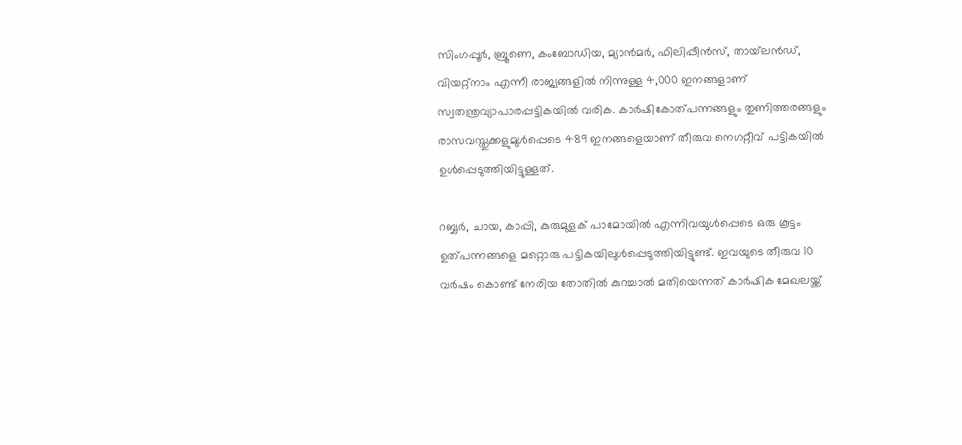സിംഗപ്പൂര്‍, ബ്രൂണെ, കംബോഡിയ, മ്യാന്‍മര്‍, ഫിലിപ്പീന്‍സ്, തായ്‌ലന്‍ഡ്, വിയറ്റ്‌നാം എന്നീ രാജ്യങ്ങളില്‍ നിന്നുള്ള 4,000 ഇനങ്ങളാണ് സ്വതന്ത്രവ്യാപാരപ്പട്ടികയില്‍ വരിക. കാര്‍ഷികോത്പന്നങ്ങളും തുണിത്തരങ്ങളും രാസവസ്തുക്കളുമുള്‍പ്പെടെ 489 ഇനങ്ങളെയാണ് തീരുവ നെഗറ്റീവ് പട്ടികയില്‍ ഉള്‍പ്പെടുത്തിയിട്ടുള്ളത്.

റബ്ബര്‍, ചായ, കാപ്പി, കുരുമുളക് പാമോയില്‍ എന്നിവയുള്‍പ്പെടെ ഒരു കൂട്ടം ഉത്പന്നങ്ങളെ മറ്റൊരു പട്ടികയിലുള്‍പ്പെടുത്തിയിട്ടുണ്ട്. ഇവയുടെ തീരുവ 10 വര്‍ഷം കൊണ്ട് നേരിയ തോതില്‍ കുറച്ചാല്‍ മതിയെന്നത് കാര്‍ഷിക മേഖലയ്ക്ക്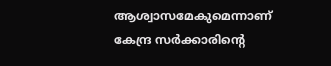ആശ്വാസമേകുമെന്നാണ് കേന്ദ്ര സര്‍ക്കാരിന്റെ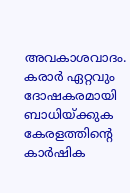അവകാശവാദം. കരാര്‍ ഏറ്റവും ദോഷകരമായി ബാധിയ്ക്കുക കേരളത്തിന്റെ കാര്‍ഷിക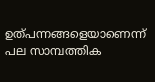ഉത്പന്നങ്ങളെയാണെന്ന് പല സാമ്പത്തിക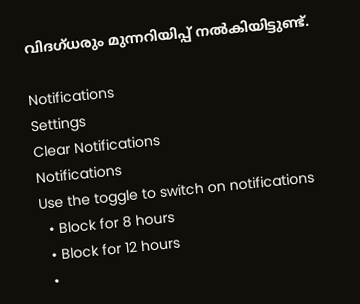വിദഗ്ധരും മുന്നറിയിപ്പ് നല്‍കിയിട്ടുണ്ട്.

Notifications
Settings
Clear Notifications
Notifications
Use the toggle to switch on notifications
  • Block for 8 hours
  • Block for 12 hours
  •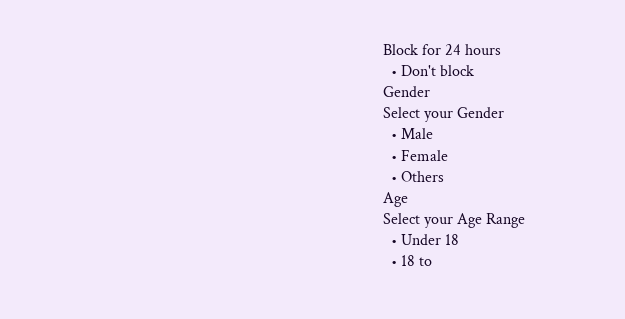Block for 24 hours
  • Don't block
Gender
Select your Gender
  • Male
  • Female
  • Others
Age
Select your Age Range
  • Under 18
  • 18 to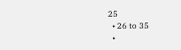25
  • 26 to 35
  •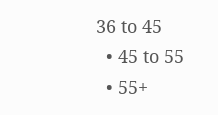36 to 45
  • 45 to 55
  • 55+